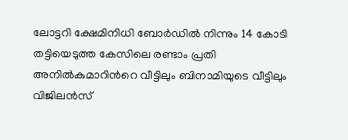ലോട്ടറി ക്ഷേമിനിധി ബോർഡിൽ നിന്നും 14 കോടി തട്ടിയെടുത്ത കേസിലെ രണ്ടാം പ്രതി അനിൽകുമാറിന്‍റെ വീട്ടിലും ബിനാമിയുടെ വീട്ടിലും വിജിലൻസ്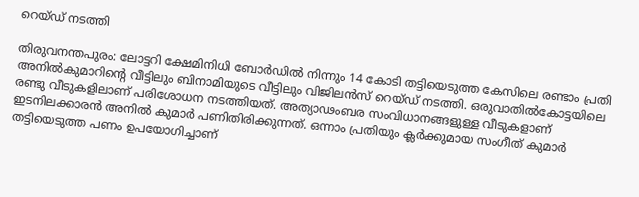റെയ്ഡ് നടത്തി

തിരുവനന്തപുരം: ലോട്ടറി ക്ഷേമിനിധി ബോർഡിൽ നിന്നും 14 കോടി തട്ടിയെടുത്ത കേസിലെ രണ്ടാം പ്രതി അനിൽകുമാറിന്‍റെ വീട്ടിലും ബിനാമിയുടെ വീട്ടിലും വിജിലൻസ് റെയ്ഡ് നടത്തി. ഒരുവാതിൽകോട്ടയിലെ രണ്ടു വീടുകളിലാണ് പരിശോധന നടത്തിയത്. അത്യാഢംബര സംവിധാനങ്ങളുള്ള വീടുകളാണ് ഇടനിലക്കാരൻ അനിൽ കുമാർ പണിതിരിക്കുന്നത്. ഒന്നാം പ്രതിയും ക്ലർക്കുമായ സംഗീത് കുമാർ തട്ടിയെടുത്ത പണം ഉപയോഗിച്ചാണ്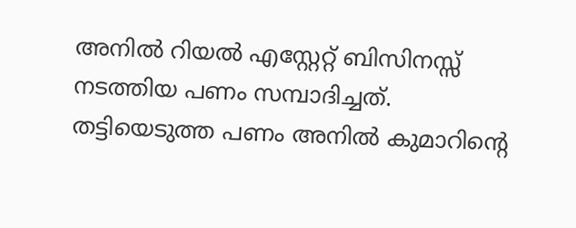അനിൽ റിയൽ എസ്റ്റേറ്റ് ബിസിനസ്സ് നടത്തിയ പണം സമ്പാദിച്ചത്. തട്ടിയെടുത്ത പണം അനിൽ കുമാറിന്‍റെ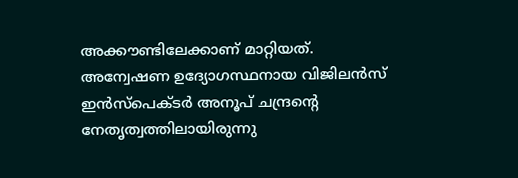അക്കൗണ്ടിലേക്കാണ് മാറ്റിയത്. അന്വേഷണ ഉദ്യോഗസ്ഥനായ വിജിലൻസ് ഇൻസ്പെക്ടർ അനൂപ് ചന്ദ്രന്‍റെ നേതൃത്വത്തിലായിരുന്നു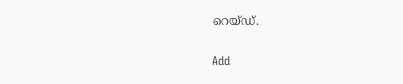റെയ്ഡ്.

Add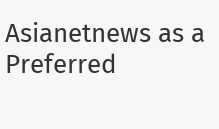Asianetnews as a Preferred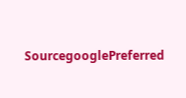SourcegooglePreferred